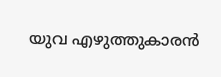യുവ എഴുത്തുകാരന്‍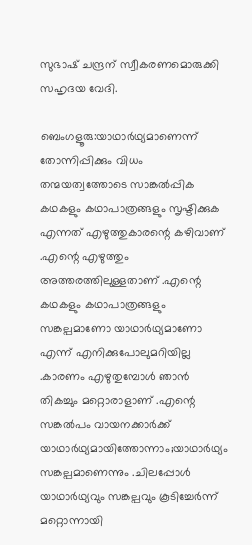സുഭാഷ്‌ ചന്ദ്രന് സ്വീകരണമൊരുക്കി സഹൃദയ വേദി.

ബെംഗളൂരു:യാഥാർഥ്യമാണെന്ന് തോന്നിപ്പിക്കും വിധം തന്മയത്വത്തോടെ സാങ്കൽപ്പിക കഥകളും കഥാപാത്രങ്ങളും സൃഷ്ടിക്കുക എന്നത് എഴുത്തുകാരന്റെ കഴിവാണ് .എന്റെ എഴുത്തും അത്തരത്തിലുള്ളതാണ് .എന്റെ കഥകളും കഥാപാത്രങ്ങളും സങ്കല്പമാണോ യാഥാർഥ്യമാണോ എന്ന്‌ എനിക്കുപോലുമറിയില്ല .കാരണം എഴുതുമ്പോൾ ഞാൻ തികച്ചും മറ്റൊരാളാണ്‌ .എന്റെ സങ്കൽപം വായനക്കാർക്ക്‌ യാഥാർഥ്യമായിത്തോന്നാം;യാഥാർഥ്യം സങ്കല്പമാണെന്നും .ചിലപ്പോൾ യാഥാർഥ്യവും സങ്കല്പവും കൂടിച്ചേർന്ന് മറ്റൊന്നായി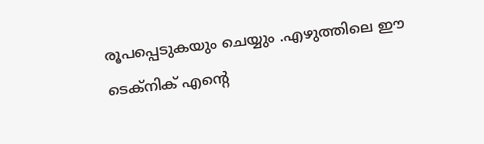രൂപപ്പെടുകയും ചെയ്യും .എഴുത്തിലെ ഈ ടെക്നിക് എന്റെ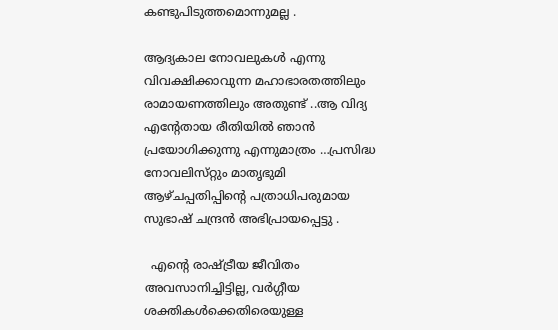കണ്ടുപിടുത്തമൊന്നുമല്ല .

ആദ്യകാല നോവലുകൾ എന്നു വിവക്ഷിക്കാവുന്ന മഹാഭാരതത്തിലും രാമായണത്തിലും അതുണ്ട് ..ആ വിദ്യ എന്റേതായ രീതിയിൽ ഞാൻ പ്രയോഗിക്കുന്നു എന്നുമാത്രം …പ്രസിദ്ധ നോവലിസ്‌റ്റും മാതൃഭുമി ആഴ്ചപ്പതിപ്പിന്റെ പത്രാധിപരുമായ സുഭാഷ്‌ ചന്ദ്രൻ അഭിപ്രായപ്പെട്ടു .

  എന്റെ രാഷ്ട്രീയ ജീവിതം അവസാനിച്ചിട്ടില്ല, വർഗ്ഗീയ ശക്തികൾക്കെതിരെയുള്ള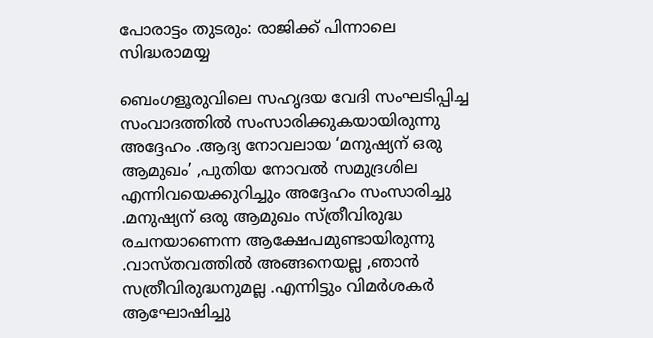പോരാട്ടം തുടരും: രാജിക്ക് പിന്നാലെ സിദ്ധരാമയ്യ

ബെംഗളൂരുവിലെ സഹൃദയ വേദി സംഘടിപ്പിച്ച സംവാദത്തിൽ സംസാരിക്കുകയായിരുന്നു അദ്ദേഹം .ആദ്യ നോവലായ ‘മനുഷ്യന്‌ ഒരു ആമുഖം’ ,പുതിയ നോവൽ സമുദ്രശില എന്നിവയെക്കുറിച്ചും അദ്ദേഹം സംസാരിച്ചു .മനുഷ്യന്‌ ഒരു ആമുഖം സ്ത്രീവിരുദ്ധ രചനയാണെന്ന ആക്ഷേപമുണ്ടായിരുന്നു .വാസ്തവത്തിൽ അങ്ങനെയല്ല ,ഞാൻ സത്രീവിരുദ്ധനുമല്ല .എന്നിട്ടും വിമർശകർ ആഘോഷിച്ചു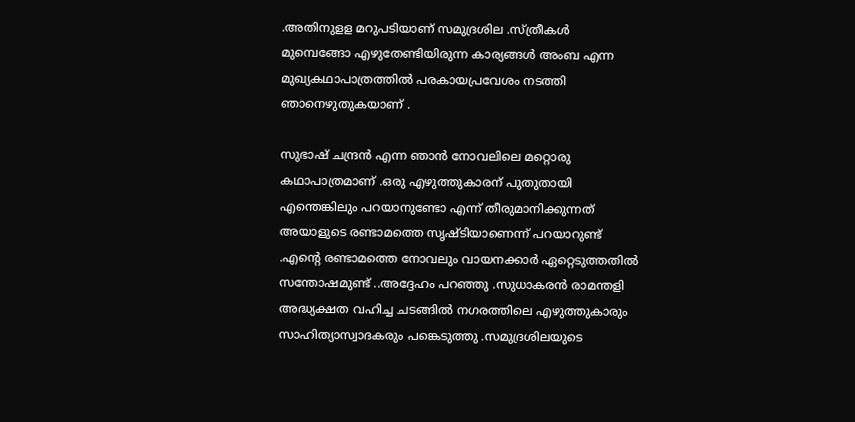.അതിനുളള മറുപടിയാണ് സമുദ്രശില .സ്‌ത്രീകൾ മുമ്പെങ്ങോ എഴുതേണ്ടിയിരുന്ന കാര്യങ്ങൾ അംബ എന്ന മുഖ്യകഥാപാത്രത്തിൽ പരകായപ്രവേശം നടത്തി ഞാനെഴുതുകയാണ് .

സുഭാഷ്‌ ചന്ദ്രൻ എന്ന ഞാൻ നോവലിലെ മറ്റൊരു കഥാപാത്രമാണ് .ഒരു എഴുത്തുകാരന് പുതുതായി എന്തെങ്കിലും പറയാനുണ്ടോ എന്ന്‌ തീരുമാനിക്കുന്നത് അയാളുടെ രണ്ടാമത്തെ സൃഷ്ടിയാണെന്ന് പറയാറുണ്ട്‌ .എന്റെ രണ്ടാമത്തെ നോവലും വായനക്കാർ ഏറ്റെടുത്തതിൽ സന്തോഷമുണ്ട് ..അദ്ദേഹം പറഞ്ഞു .സുധാകരൻ രാമന്തളി അദ്ധ്യക്ഷത വഹിച്ച ചടങ്ങിൽ നഗരത്തിലെ എഴുത്തുകാരും സാഹിത്യാസ്വാദകരും പങ്കെടുത്തു .സമുദ്രശിലയുടെ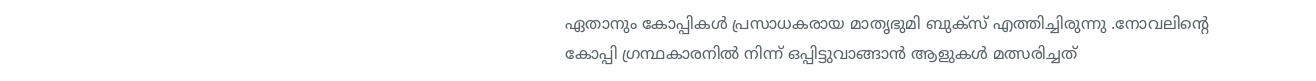ഏതാനും കോപ്പികൾ പ്രസാധകരായ മാതൃഭുമി ബുക്‌സ് എത്തിച്ചിരുന്നു .നോവലിന്റെ കോപ്പി ഗ്രന്ഥകാരനിൽ നിന്ന്‌ ഒപ്പിട്ടുവാങ്ങാൻ ആളുകൾ മത്സരിച്ചത്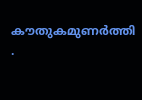കൗതുകമുണർത്തി .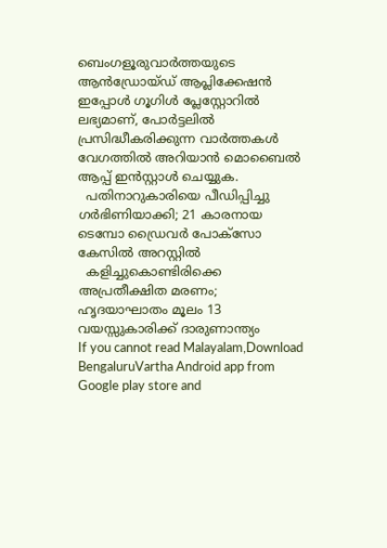ബെംഗളൂരുവാർത്തയുടെ ആൻഡ്രോയ്ഡ് ആപ്ലിക്കേഷൻ ഇപ്പോൾ ഗൂഗിൾ പ്ലേസ്റ്റോറിൽ ലഭ്യമാണ്, പോർട്ടലിൽ പ്രസിദ്ധീകരിക്കുന്ന വാർത്തകൾ വേഗത്തിൽ അറിയാൻ മൊബൈൽ ആപ്പ് ഇൻസ്റ്റാൾ ചെയ്യുക.
  പതിനാറുകാരിയെ പീഡിപ്പിച്ചു ഗർഭിണിയാക്കി; 21 കാരനായ ടെമ്പോ ഡ്രൈവർ പോക്സോ കേസിൽ അറസ്റ്റിൽ
  കളിച്ചുകൊണ്ടിരിക്കെ അപ്രതീക്ഷിത മരണം; ഹൃദയാഘാതം മൂലം 13 വയസ്സുകാരിക്ക് ദാരുണാന്ത്യം
If you cannot read Malayalam,Download BengaluruVartha Android app from Google play store and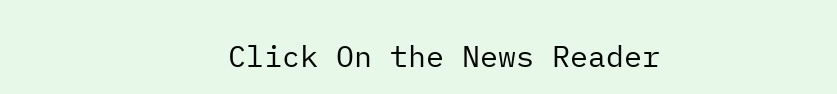Click On the News Reader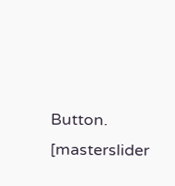Button. [masterslider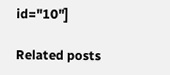id="10"]

Related posts